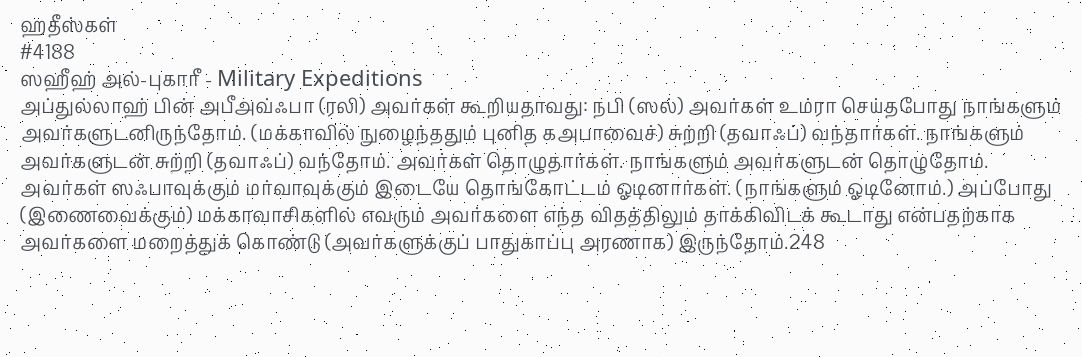ஹதீஸ்கள்
#4188
ஸஹீஹ் அல்-புகாரீ - Military Expeditions
அப்துல்லாஹ் பின் அபீஅவ்ஃபா (ரலி) அவர்கள் கூறியதாவது: நபி (ஸல்) அவர்கள் உம்ரா செய்தபோது நாங்களும் அவர்களுடனிருந்தோம். (மக்காவில் நுழைந்ததும் புனித கஅபாவைச்) சுற்றி (தவாஃப்) வந்தார்கள். நாங்களும் அவர்களுடன் சுற்றி (தவாஃப்) வந்தோம். அவர்கள் தொழுதார்கள். நாங்களும் அவர்களுடன் தொழுதோம். அவர்கள் ஸஃபாவுக்கும் மர்வாவுக்கும் இடையே தொங்கோட்டம் ஓடினார்கள். (நாங்களும் ஓடினோம்.) அப்போது (இணைவைக்கும்) மக்காவாசிகளில் எவரும் அவர்களை எந்த விதத்திலும் தாக்கிவிடக் கூடாது என்பதற்காக அவர்களை மறைத்துக் கொண்டு (அவர்களுக்குப் பாதுகாப்பு அரணாக) இருந்தோம்.248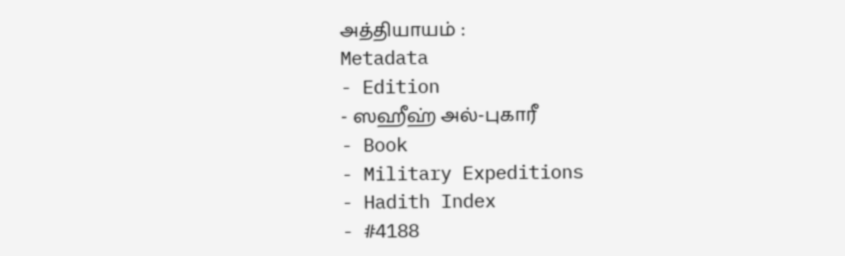அத்தியாயம் :
Metadata
- Edition
- ஸஹீஹ் அல்-புகாரீ
- Book
- Military Expeditions
- Hadith Index
- #4188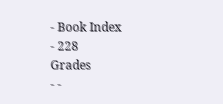- Book Index
- 228
Grades
- -